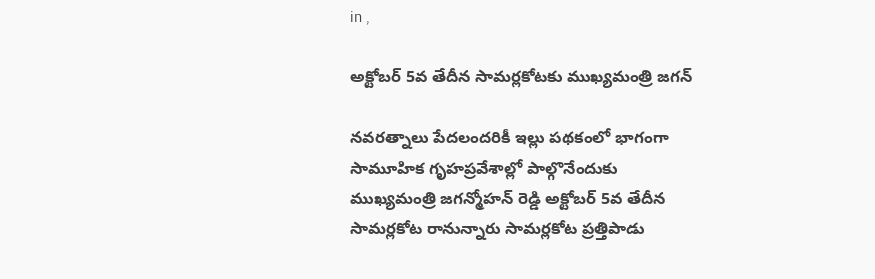in ,

అక్టోబర్ 5వ తేదీన సామర్లకోటకు ముఖ్యమంత్రి జగన్

నవరత్నాలు పేదలందరికీ ఇల్లు పథకంలో భాగంగా సామూహిక గృహప్రవేశాల్లో పాల్గొనేందుకు ముఖ్యమంత్రి జగన్మోహన్ రెడ్డి అక్టోబర్ 5వ తేదీన సామర్లకోట రానున్నారు సామర్లకోట ప్రత్తిపాడు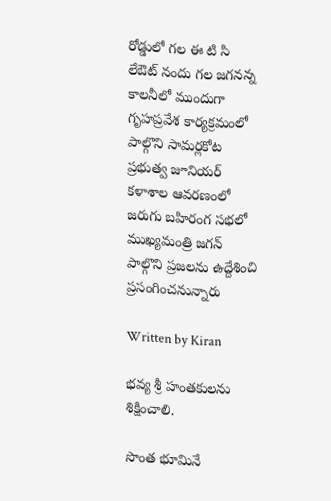రోడ్డులో గల ఈ టి సి లేఔట్ నందు గల జగనన్న కాలనీలో ముందుగా గృహప్రవేశ కార్యక్రమంలో పాల్గొని సామర్లకోట ప్రభుత్వ జూనియర్ కళాశాల ఆవరణంలో జరుగు బహిరంగ సభలో ముఖ్యమంత్రి జగన్ పాల్గొని ప్రజలను ఉద్దేశించి ప్రసంగించనున్నారు

Written by Kiran

భవ్య శ్రీ హంతకులను శిక్షించాలి.

సొంత భూమినే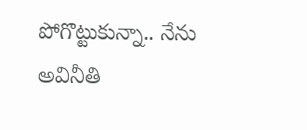పోగొట్టుకున్నా.. నేను అవినీతి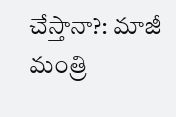చేస్తానా?: మాజీ మంత్రి